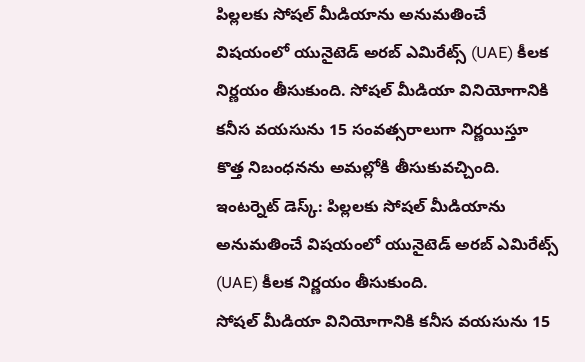పిల్లలకు సోషల్ మీడియాను అనుమతించే విషయంలో యునైటెడ్ అరబ్ ఎమిరేట్స్ (UAE) కీలక నిర్ణయం తీసుకుంది. సోషల్ మీడియా వినియోగానికి కనీస వయసును 15 సంవత్సరాలుగా నిర్ణయిస్తూ కొత్త నిబంధనను అమల్లోకి తీసుకువచ్చింది. ఇంటర్నెట్ డెస్క్: పిల్లలకు సోషల్ మీడియాను అనుమతించే విషయంలో యునైటెడ్ అరబ్ ఎమిరేట్స్ (UAE) కీలక నిర్ణయం తీసుకుంది.
సోషల్ మీడియా వినియోగానికి కనీస వయసును 15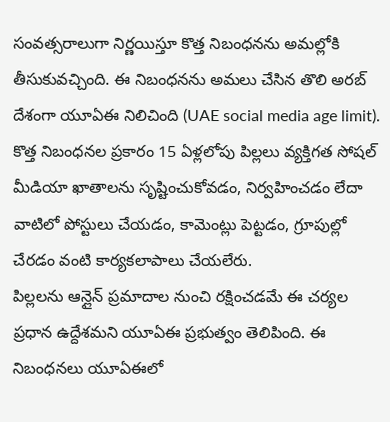సంవత్సరాలుగా నిర్ణయిస్తూ కొత్త నిబంధనను అమల్లోకి తీసుకువచ్చింది. ఈ నిబంధనను అమలు చేసిన తొలి అరబ్ దేశంగా యూఏఈ నిలిచింది (UAE social media age limit). కొత్త నిబంధనల ప్రకారం 15 ఏళ్లలోపు పిల్లలు వ్యక్తిగత సోషల్ మీడియా ఖాతాలను సృష్టించుకోవడం, నిర్వహించడం లేదా వాటిలో పోస్టులు చేయడం, కామెంట్లు పెట్టడం, గ్రూపుల్లో చేరడం వంటి కార్యకలాపాలు చేయలేరు.
పిల్లలను ఆన్లైన్ ప్రమాదాల నుంచి రక్షించడమే ఈ చర్యల ప్రధాన ఉద్దేశమని యూఏఈ ప్రభుత్వం తెలిపింది. ఈ నిబంధనలు యూఏఈలో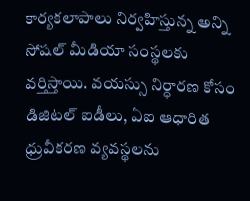కార్యకలాపాలు నిర్వహిస్తున్న అన్ని సోషల్ మీడియా సంస్థలకు వర్తిస్తాయి. వయస్సు నిర్ధారణ కోసం డిజిటల్ ఐడీలు, ఏఐ ఆధారిత ధ్రువీకరణ వ్యవస్థలను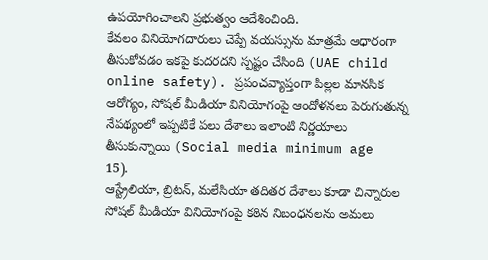ఉపయోగించాలని ప్రభుత్వం ఆదేశించింది.
కేవలం వినియోగదారులు చెప్పే వయస్సును మాత్రమే ఆధారంగా తీసుకోవడం ఇకపై కుదరదని స్పష్టం చేసింది (UAE child online safety). ప్రపంచవ్యాప్తంగా పిల్లల మానసిక ఆరోగ్యం, సోషల్ మీడియా వినియోగంపై ఆందోళనలు పెరుగుతున్న నేపథ్యంలో ఇప్పటికే పలు దేశాలు ఇలాంటి నిర్ణయాలు తీసుకున్నాయి (Social media minimum age 15).
ఆస్ట్రేలియా, బ్రిటన్, మలేసియా తదితర దేశాలు కూడా చిన్నారుల సోషల్ మీడియా వినియోగంపై కఠిన నిబంధనలను అమలు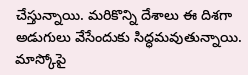చేస్తున్నాయి. మరికొన్ని దేశాలు ఈ దిశగా అడుగులు వేసేందుకు సిద్ధమవుతున్నాయి. మాస్కోపై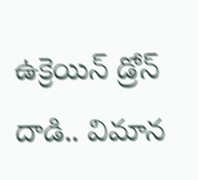ఉక్రెయిన్ డ్రోన్ దాడి.. విమాన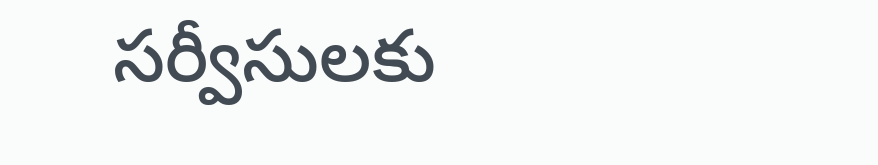సర్వీసులకు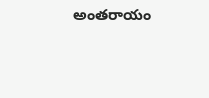అంతరాయం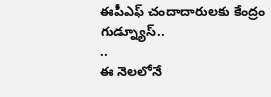ఈపీఎఫ్ చందాదారులకు కేంద్రం గుడ్న్యూస్..
..
ఈ నెలలోనే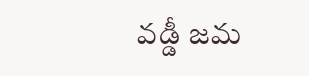వడ్డీ జమ